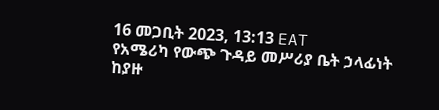16 መጋቢት 2023, 13:13 EAT
የአሜሪካ የውጭ ጉዳይ መሥሪያ ቤት ኃላፊነት ከያዙ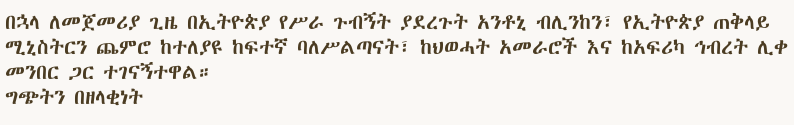በኋላ ለመጀመሪያ ጊዜ በኢትዮጵያ የሥራ ጉብኝት ያደረጉት አንቶኒ ብሊንከን፣ የኢትዮጵያ ጠቅላይ ሚኒስትርን ጨምሮ ከተለያዩ ከፍተኛ ባለሥልጣናት፣ ከህወሓት አመራሮች እና ከአፍሪካ ኅብረት ሊቀ መንበር ጋር ተገናኝተዋል።
ግጭትን በዘላቂነት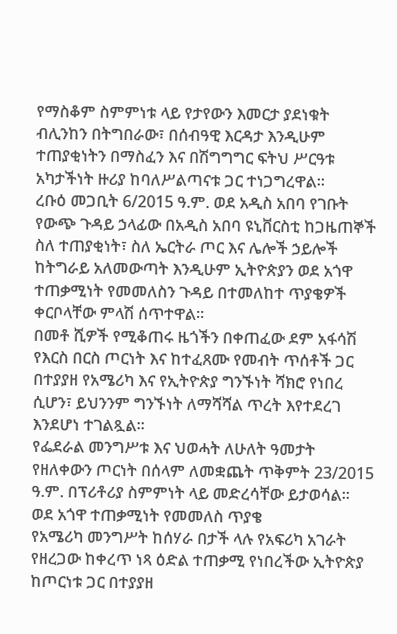የማስቆም ስምምነቱ ላይ የታየውን እመርታ ያደነቁት ብሊንከን በትግበራው፣ በሰብዓዊ እርዳታ እንዲሁም ተጠያቂነትን በማስፈን እና በሽግግግር ፍትህ ሥርዓቱ አካታችነት ዙሪያ ከባለሥልጣናቱ ጋር ተነጋግረዋል።
ረቡዕ መጋቢት 6/2015 ዓ.ም. ወደ አዲስ አበባ የገቡት የውጭ ጉዳይ ኃላፊው በአዲስ አበባ ዩኒቨርስቲ ከጋዜጠኞች ስለ ተጠያቂነት፣ ስለ ኤርትራ ጦር እና ሌሎች ኃይሎች ከትግራይ አለመውጣት እንዲሁም ኢትዮጵያን ወደ አጎዋ ተጠቃሚነት የመመለስን ጉዳይ በተመለከተ ጥያቄዎች ቀርቦላቸው ምላሽ ሰጥተዋል።
በመቶ ሺዎች የሚቆጠሩ ዜጎችን በቀጠፈው ደም አፋሳሽ የእርስ በርስ ጦርነት እና ከተፈጸሙ የመብት ጥሰቶች ጋር በተያያዘ የአሜሪካ እና የኢትዮጵያ ግንኙነት ሻክሮ የነበረ ሲሆን፣ ይህንንም ግንኙነት ለማሻሻል ጥረት እየተደረገ እንደሆነ ተገልጿል።
የፌደራል መንግሥቱ እና ህወሓት ለሁለት ዓመታት የዘለቀውን ጦርነት በሰላም ለመቋጨት ጥቅምት 23/2015 ዓ.ም. በፕሪቶሪያ ስምምነት ላይ መድረሳቸው ይታወሳል።
ወደ አጎዋ ተጠቃሚነት የመመለስ ጥያቄ
የአሜሪካ መንግሥት ከሰሃራ በታች ላሉ የአፍሪካ አገራት የዘረጋው ከቀረጥ ነጻ ዕድል ተጠቃሚ የነበረችው ኢትዮጵያ ከጦርነቱ ጋር በተያያዘ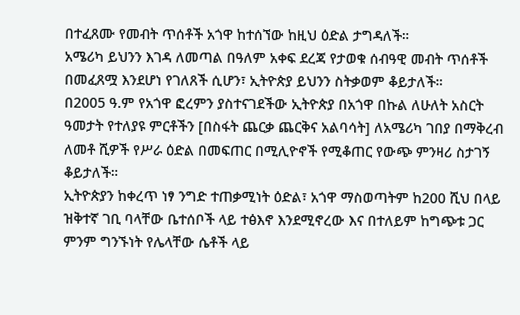በተፈጸሙ የመብት ጥሰቶች አጎዋ ከተሰኘው ከዚህ ዕድል ታግዳለች።
አሜሪካ ይህንን እገዳ ለመጣል በዓለም አቀፍ ደረጃ የታወቁ ሰብዓዊ መብት ጥሰቶች በመፈጸሟ እንደሆነ የገለጸች ሲሆን፣ ኢትዮጵያ ይህንን ስትቃወም ቆይታለች።
በ2005 ዓ.ም የአጎዋ ፎረምን ያስተናገደችው ኢትዮጵያ በአጎዋ በኩል ለሁለት አስርት ዓመታት የተለያዩ ምርቶችን [በስፋት ጨርቃ ጨርቅና አልባሳት] ለአሜሪካ ገበያ በማቅረብ ለመቶ ሺዎች የሥራ ዕድል በመፍጠር በሚሊዮኖች የሚቆጠር የውጭ ምንዛሪ ስታገኝ ቆይታለች።
ኢትዮጵያን ከቀረጥ ነፃ ንግድ ተጠቃሚነት ዕድል፣ አጎዋ ማስወጣትም ከ200 ሺህ በላይ ዝቅተኛ ገቢ ባላቸው ቤተሰቦች ላይ ተፅእኖ እንደሚኖረው እና በተለይም ከግጭቱ ጋር ምንም ግንኙነት የሌላቸው ሴቶች ላይ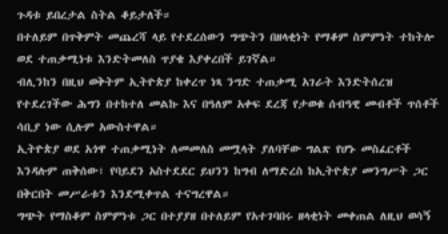ጉዳቱ ይበረታል ስትል ቆይታለች።
በተለይም በጥቅምት መጨረሻ ላይ የተደረሰውን ግጭትን በዘላቂነት የማቆም ስምምነት ተከትሎ ወደ ተጠቃሚነቱ እንድትመለስ ጥያቄ እያቀረበች ይገኛል።
ብሊንከን በዚህ ወቅትም ኢትዮጵያ ከቀረጥ ነጻ ንግድ ተጠቃሚ አገራት እንድትሰረዝ የተደረገችው ሕግን በተከተለ መልኩ እና በዓለም አቀፍ ደረጃ የታወቁ ሰብዓዊ መብቶች ጥሰቶች ሳቢያ ነው ሲሉም አውስተዋል።
ኢትዮጵያ ወደ አጎዋ ተጠቃሚነት ለመመለስ መሟላት ያለባቸው ግልጽ የሆኑ መስፈርቶች እንዳሉም ጠቅሰው፣ የባይደን አስተደደር ይህንን ከግብ ለማድረስ ከኢትዮጵያ መንግሥት ጋር በቅርበት መሥራቱን እንደሚቀጥል ተናግረዋል።
ግጭት የማስቆም ስምምነቱ ጋር በተያያዘ በተለይም የአተገባበሩ ዘላቂነት መቀጠል ለዚህ ወሳኝ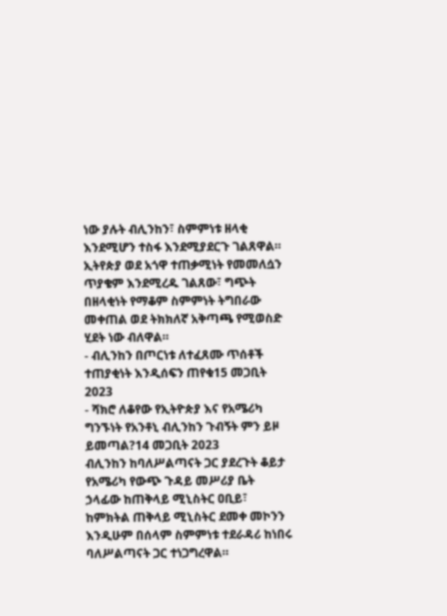ነው ያሉት ብሊንከን፣ ስምምነቱ ዘላቂ እንደሚሆን ተስፋ እንደሚያደርጉ ገልጸዋል።
ኢትየጵያ ወደ አጎዋ ተጠቃሚነት የመመለሷን ጥያቄም እንደሚረዱ ገልጸው፣ ግጭት በዘላቂነት የማቆም ስምምነት ትግበራው መቀጠል ወደ ትክክለኛ አቅጣጫ የሚወስድ ሂደት ነው ብለዋል።
- ብሊንከን በጦርነቱ ለተፈጸሙ ጥሰቶች ተጠያቂነት እንዲሰፍን ጠየቁ15 መጋቢት 2023
- ሻክሮ ለቆየው የኢትዮጵያ እና የአሜሪካ ግንኙነት የአንቶኒ ብሊንከን ጉብኝት ምን ይዞ ይመጣል?14 መጋቢት 2023
ብሊንከን ከባለሥልጣናት ጋር ያደረጉት ቆይታ
የአሜሪካ የውጭ ጉዳይ መሥሪያ ቤት ኃላፊው ከጠቅላይ ሚኒስትር ዐቢይ፣ ከምክትል ጠቅላይ ሚኒስትር ደመቀ መኮንን እንዲሁም በሰላም ስምምነቱ ተደራዳሪ ከነበሩ ባለሥልጣናት ጋር ተነጋግረዋል።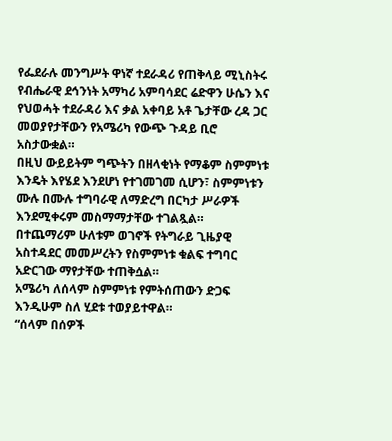የፌደራሉ መንግሥት ዋነኛ ተደራዳሪ የጠቅላይ ሚኒስትሩ የብሔራዊ ደኅንነት አማካሪ አምባሳደር ሬድዋን ሁሴን እና የህወሓት ተደራዳሪ እና ቃል አቀባይ አቶ ጌታቸው ረዳ ጋር መወያየታቸውን የአሜሪካ የውጭ ጉዳይ ቢሮ አስታውቋል።
በዚህ ውይይትም ግጭትን በዘላቂነት የማቆም ስምምነቱ እንዴት እየሄደ እንደሆነ የተገመገመ ሲሆን፣ ስምምነቱን ሙሉ በሙሉ ተግባራዊ ለማድረግ በርካታ ሥራዎች እንደሚቀሩም መስማማታቸው ተገልጿል።
በተጨማሪም ሁለቱም ወገኖች የትግራይ ጊዜያዊ አስተዳደር መመሥረትን የስምምነቱ ቁልፍ ተግባር አድርገው ማየታቸው ተጠቅሷል።
አሜሪካ ለሰላም ስምምነቱ የምትሰጠውን ድጋፍ እንዲሁም ስለ ሂደቱ ተወያይተዋል።
“ሰላም በሰዎች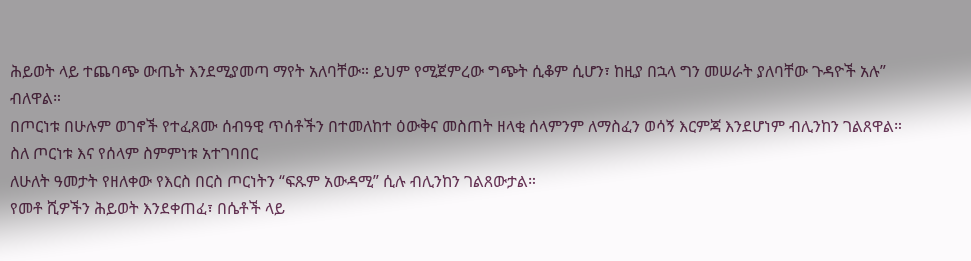ሕይወት ላይ ተጨባጭ ውጤት እንደሚያመጣ ማየት አለባቸው። ይህም የሚጀምረው ግጭት ሲቆም ሲሆን፣ ከዚያ በኋላ ግን መሠራት ያለባቸው ጉዳዮች አሉ” ብለዋል።
በጦርነቱ በሁሉም ወገኖች የተፈጸሙ ሰብዓዊ ጥሰቶችን በተመለከተ ዕውቅና መስጠት ዘላቂ ሰላምንም ለማስፈን ወሳኝ እርምጃ እንደሆነም ብሊንከን ገልጸዋል።
ስለ ጦርነቱ እና የሰላም ስምምነቱ አተገባበር
ለሁለት ዓመታት የዘለቀው የእርስ በርስ ጦርነትን “ፍጹም አውዳሚ” ሲሉ ብሊንከን ገልጸውታል።
የመቶ ሺዎችን ሕይወት እንደቀጠፈ፣ በሴቶች ላይ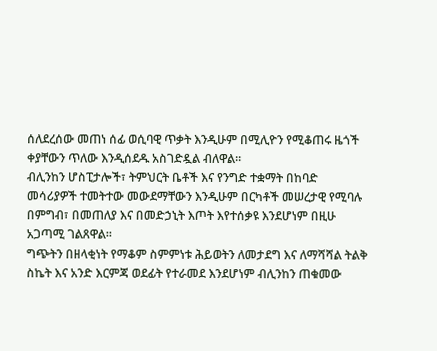ሰለደረሰው መጠነ ሰፊ ወሲባዊ ጥቃት እንዲሁም በሚሊዮን የሚቆጠሩ ዜጎች ቀያቸውን ጥለው እንዲሰደዱ አስገድዷል ብለዋል።
ብሊንከን ሆስፒታሎች፣ ትምህርት ቤቶች እና የንግድ ተቋማት በከባድ መሳሪያዎች ተመትተው መውደማቸውን እንዲሁም በርካቶች መሠረታዊ የሚባሉ በምግብ፣ በመጠለያ እና በመድኃኒት እጦት እየተሰቃዩ እንደሆነም በዚሁ አጋጣሚ ገልጸዋል።
ግጭትን በዘላቂነት የማቆም ስምምነቱ ሕይወትን ለመታደግ እና ለማሻሻል ትልቅ ስኬት እና አንድ እርምጃ ወደፊት የተራመደ እንደሆነም ብሊንከን ጠቁመው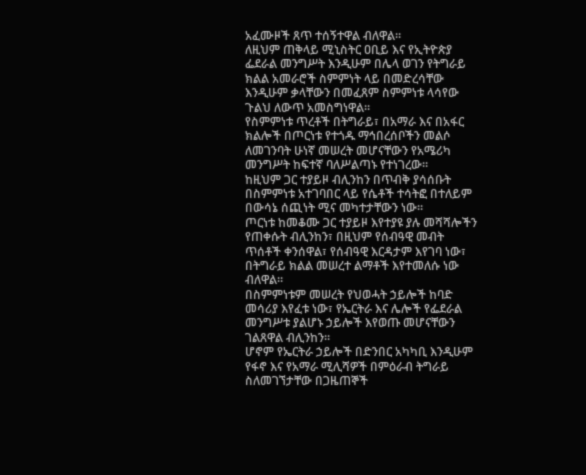አፈሙዞች ጸጥ ተሰኝተዋል ብለዋል።
ለዚህም ጠቅላይ ሚኒስትር ዐቢይ እና የኢትዮጵያ ፌደራል መንግሥት እንዲሁም በሌላ ወገን የትግራይ ክልል አመራሮች ስምምነት ላይ በመድረሳቸው እንዲሁም ቃላቸውን በመፈጸም ስምምነቱ ላሳየው ጉልህ ለውጥ አመስግነዋል።
የስምምነቱ ጥረቶች በትግራይ፣ በአማራ እና በአፋር ክልሎች በጦርነቱ የተጎዱ ማኅበረሰቦችን መልሶ ለመገንባት ሁነኛ መሠረት መሆናቸውን የአሜሪካ መንግሥት ከፍተኛ ባለሥልጣኑ የተነገረው።
ከዚህም ጋር ተያይዞ ብሊንከን በጥብቅ ያሳሰቡት በስምምነቱ አተገባበር ላይ የሴቶች ተሳትፎ በተለይም በውሳኔ ሰጪነት ሚና መካተታቸውን ነው።
ጦርነቱ ከመቆሙ ጋር ተያይዞ እየተያዩ ያሉ መሻሻሎችን የጠቀሱት ብሊንከን፣ በዚህም የሰብዓዊ መብት ጥሰቶች ቀንሰዋል፣ የሰብዓዊ እርዳታም እየገባ ነው፣ በትግራይ ክልል መሠረተ ልማቶች እየተመለሱ ነው ብለዋል።
በስምምነቱም መሠረት የህወሓት ኃይሎች ከባድ መሳሪያ እየፈቱ ነው፣ የኤርትራ እና ሌሎች የፌደራል መንግሥቱ ያልሆኑ ኃይሎች እየወጡ መሆናቸውን ገልጸዋል ብሊንከን።
ሆኖም የኤርትራ ኃይሎች በድንበር አካካቢ እንዲሁም የፋኖ እና የአማራ ሚሊሻዎች በምዕራብ ትግራይ ስለመገኘታቸው በጋዜጠኞች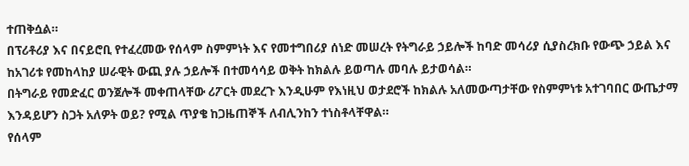ተጠቅሷል።
በፕሪቶሪያ እና በናይሮቢ የተፈረመው የሰላም ስምምነት እና የመተግበሪያ ሰነድ መሠረት የትግራይ ኃይሎች ከባድ መሳሪያ ሲያስረክቡ የውጭ ኃይል እና ከአገሪቱ የመከላከያ ሠራዊት ውጪ ያሉ ኃይሎች በተመሳሳይ ወቅት ከክልሉ ይወጣሉ መባሉ ይታወሳል።
በትግራይ የመድፈር ወንጀሎች መቀጠላቸው ሪፖርት መደረጉ እንዲሁም የእነዚህ ወታደሮች ከክልሉ አለመውጣታቸው የስምምነቱ አተገባበር ውጤታማ እንዳይሆን ስጋት አለዎት ወይ? የሚል ጥያቄ ከጋዜጠኞች ለብሊንከን ተነስቶላቸዋል።
የሰላም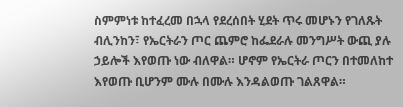ስምምነቱ ከተፈረመ በኋላ የደረሰበት ሂደት ጥሩ መሆኑን የገለጹት ብሊንከን፣ የኤርትራን ጦር ጨምሮ ከፌደራሉ መንግሥት ውጪ ያሉ ኃይሎች እየወጡ ነው ብለዋል። ሆኖም የኤርትራ ጦርን በተመለከተ እየወጡ ቢሆንም ሙሉ በሙሉ እንዳልወጡ ገልጸዋል።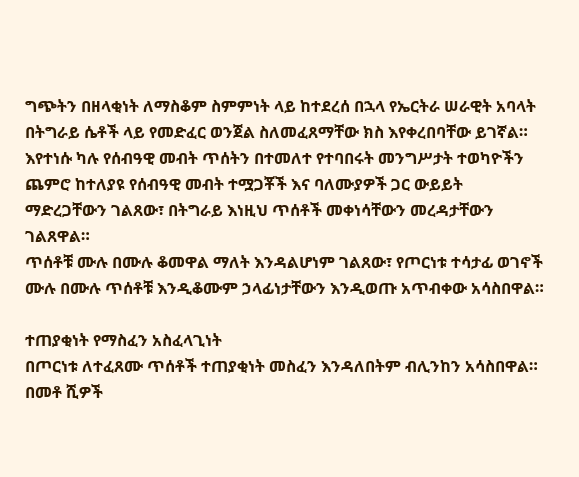ግጭትን በዘላቂነት ለማስቆም ስምምነት ላይ ከተደረሰ በኋላ የኤርትራ ሠራዊት አባላት በትግራይ ሴቶች ላይ የመድፈር ወንጀል ስለመፈጸማቸው ክስ እየቀረበባቸው ይገኛል።
እየተነሱ ካሉ የሰብዓዊ መብት ጥሰትን በተመለተ የተባበሩት መንግሥታት ተወካዮችን ጨምሮ ከተለያዩ የሰብዓዊ መብት ተሟጋቾች እና ባለሙያዎች ጋር ውይይት ማድረጋቸውን ገልጸው፣ በትግራይ እነዚህ ጥሰቶች መቀነሳቸውን መረዳታቸውን ገልጸዋል።
ጥሰቶቹ ሙሉ በሙሉ ቆመዋል ማለት እንዳልሆነም ገልጸው፣ የጦርነቱ ተሳታፊ ወገኖች ሙሉ በሙሉ ጥሰቶቹ እንዲቆሙም ኃላፊነታቸውን እንዲወጡ አጥብቀው አሳስበዋል።

ተጠያቂነት የማስፈን አስፈላጊነት
በጦርነቱ ለተፈጸሙ ጥሰቶች ተጠያቂነት መስፈን እንዳለበትም ብሊንከን አሳስበዋል።
በመቶ ሺዎች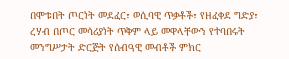በሞቱበት ጦርነት መደፈር፣ ወሲባዊ ጥቃቶች፣ የዘፈቀደ ግድያ፣ ረሃብ በጦር መሳሪያነት ጥቅም ላይ መዋላቸውን የተባበሩት መንግሥታት ድርጅት የሰብዓዊ መብቶች ምክር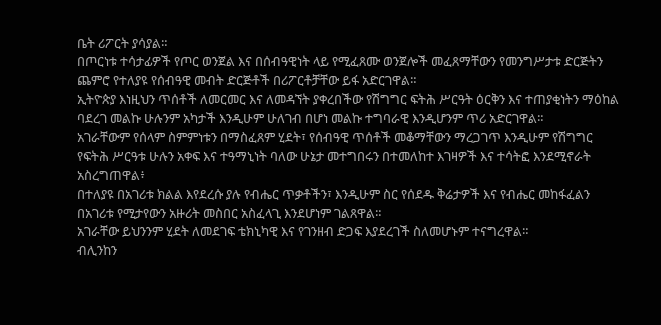ቤት ሪፖርት ያሳያል።
በጦርነቱ ተሳታፊዎች የጦር ወንጀል እና በሰብዓዊነት ላይ የሚፈጸሙ ወንጀሎች መፈጸማቸውን የመንግሥታቱ ድርጅትን ጨምሮ የተለያዩ የሰብዓዊ መብት ድርጅቶች በሪፖርቶቻቸው ይፋ አድርገዋል።
ኢትዮጵያ እነዚህን ጥሰቶች ለመርመር እና ለመዳኘት ያቀረበችው የሽግግር ፍትሕ ሥርዓት ዕርቅን እና ተጠያቂነትን ማዕከል ባደረገ መልኩ ሁሉንም አካታች እንዲሁም ሁለገብ በሆነ መልኩ ተግባራዊ እንዲሆንም ጥሪ አድርገዋል።
አገራቸውም የሰላም ስምምነቱን በማስፈጸም ሂደት፣ የሰብዓዊ ጥሰቶች መቆማቸውን ማረጋገጥ እንዲሁም የሽግግር የፍትሕ ሥርዓቱ ሁሉን አቀፍ እና ተዓማኒነት ባለው ሁኔታ መተግበሩን በተመለከተ እገዛዎች እና ተሳትፎ እንደሚኖራት አስረግጠዋል፥
በተለያዩ በአገሪቱ ክልል እየደረሱ ያሉ የብሔር ጥቃቶችን፣ እንዲሁም ስር የሰደዱ ቅሬታዎች እና የብሔር መከፋፈልን በአገሪቱ የሚታየውን አዙሪት መስበር አስፈላጊ እንደሆነም ገልጸዋል።
አገራቸው ይህንንም ሂደት ለመደገፍ ቴክኒካዊ እና የገንዘብ ድጋፍ እያደረገች ስለመሆኑም ተናግረዋል።
ብሊንከን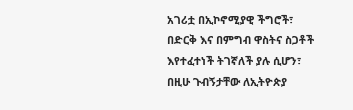አገሪቷ በኢኮኖሚያዊ ችግሮች፣ በድርቅ እና በምግብ ዋስትና ስጋቶች እየተፈተነች ትገኛለች ያሉ ሲሆን፣ በዚሁ ጉብኝታቸው ለኢትዮጵያ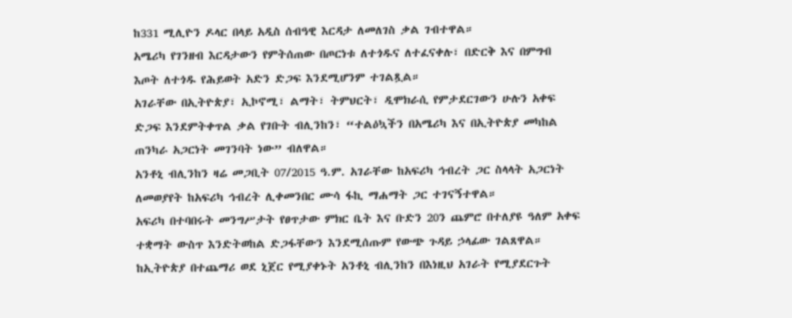ከ331 ሚሊዮን ዶላር በላይ አዲስ ሰብዓዊ እርዳታ ለመለገስ ቃል ገብተዋል።
አሜሪካ የገንዘብ እርዳታውን የምትሰጠው በጦርነቱ ለተጎዱና ለተፈናቀሉ፣ በድርቅ እና በምግብ እጦት ለተጎዱ የሕይወት አድን ድጋፍ እንደሚሆንም ተገልጿል።
አገራቸው በኢትዮጵያ፣ ኢኮኖሚ፣ ልማት፣ ትምህርት፣ ዲሞክራሲ የምታደርገውን ሁሉን አቀፍ ድጋፍ እንደምትቀጥል ቃል የገቡት ብሊንከን፣ “ተልዕኳችን በአሜሪካ እና በኢትዮጵያ መካከል ጠንካራ አጋርነት መገንባት ነው” ብለዋል።
አንቶኒ ብሊንከን ዛሬ መጋቢት 07/2015 ዓ.ም. አገራቸው ከአፍሪካ ኅብረት ጋር ስላላት አጋርነት ለመወያየት ከአፍሪካ ኅብረት ሊቀመንበር ሙሳ ፋኪ ማሐማት ጋር ተገናኝተዋል።
አፍሪካ በተባበሩት መንግሥታት የፀጥታው ምክር ቤት እና ቡድን 20ን ጨምሮ በተለያዩ ዓለም አቀፍ ተቋማት ውስጥ እንድትወከል ድጋፋቸውን እንደሚሰጡም የውጭ ጉዳይ ኃላፊው ገልጸዋል።
ከኢትዮጵያ በተጨማሪ ወደ ኒጀር የሚያቀኑት አንቶኒ ብሊንከን በእነዚህ አገራት የሚያደርጉት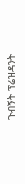ጉብኝት ፕሬዝዳንት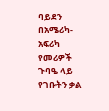ባይደን በአሜሪካ-አፍሪካ የመሪዎች ጉባዔ ላይ የገቡትን ቃል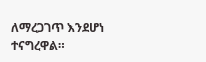ለማረጋገጥ እንደሆነ ተናግረዋል።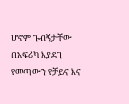ሆኖም ጉብኝታቸው በአፍሪካ እያደገ የመጣውን የቻይና እና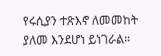የሩሲያን ተጽእኖ ለመመከት ያለመ እንደሆነ ይነገራል።